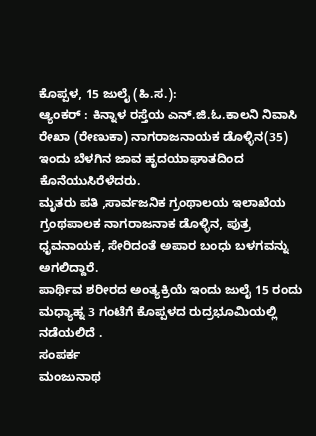ಕೊಪ್ಪಳ, 15 ಜುಲೈ (ಹಿ.ಸ.):
ಆ್ಯಂಕರ್ : ಕಿನ್ನಾಳ ರಸ್ತೆಯ ಎನ್.ಜಿ.ಓ.ಕಾಲನಿ ನಿವಾಸಿ ರೇಖಾ (ರೇಣುಕಾ) ನಾಗರಾಜನಾಯಕ ಡೊಳ್ಳಿನ(35) ಇಂದು ಬೆಳಗಿನ ಜಾವ ಹೃದಯಾಘಾತದಿಂದ ಕೊನೆಯುಸಿರೆಳೆದರು.
ಮೃತರು ಪತಿ ,ಸಾರ್ವಜನಿಕ ಗ್ರಂಥಾಲಯ ಇಲಾಖೆಯ ಗ್ರಂಥಪಾಲಕ ನಾಗರಾಜನಾಕ ಡೊಳ್ಳಿನ, ಪುತ್ರ ಧೃವನಾಯಕ, ಸೇರಿದಂತೆ ಅಪಾರ ಬಂಧು ಬಳಗವನ್ನು ಅಗಲಿದ್ದಾರೆ.
ಪಾರ್ಥಿವ ಶರೀರದ ಅಂತ್ಯಕ್ರಿಯೆ ಇಂದು ಜುಲೈ 15 ರಂದು ಮಧ್ಯಾಹ್ನ 3 ಗಂಟೆಗೆ ಕೊಪ್ಪಳದ ರುದ್ರಭೂಮಿಯಲ್ಲಿ ನಡೆಯಲಿದೆ .
ಸಂಪರ್ಕ
ಮಂಜುನಾಥ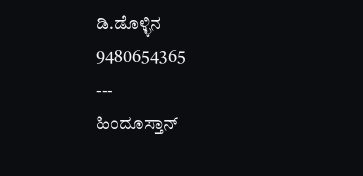ಡಿ.ಡೊಳ್ಳಿನ
9480654365
---
ಹಿಂದೂಸ್ತಾನ್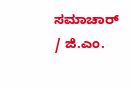ಸಮಾಚಾರ್ / ಜಿ.ಎಂ.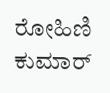ರೋಹಿಣಿ ಕುಮಾರ್